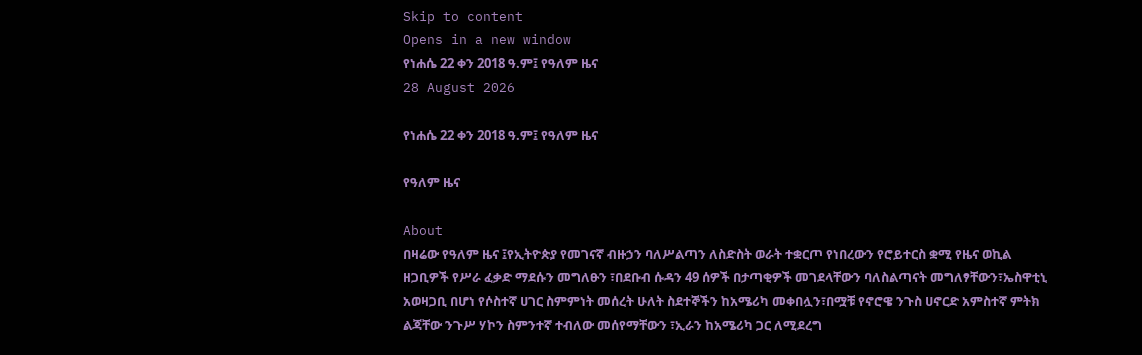Skip to content
Opens in a new window
የነሐሴ 22 ቀን 2018 ዓ.ም፤ የዓለም ዜና
28 August 2026

የነሐሴ 22 ቀን 2018 ዓ.ም፤ የዓለም ዜና

የዓለም ዜና

About
በዛሬው የዓለም ዜና ፤የኢትዮጵያ የመገናኛ ብዙኃን ባለሥልጣን ለስድስት ወራት ተቋርጦ የነበረውን የሮይተርስ ቋሚ የዜና ወኪል ዘጋቢዎች የሥራ ፈቃድ ማደሱን መግለፁን ፣በደቡብ ሱዳን 49 ሰዎች በታጣቂዎች መገደላቸውን ባለስልጣናት መግለፃቸውን፣ኤስዋቲኒ አወዛጋቢ በሆነ የሶስተኛ ሀገር ስምምነት መሰረት ሁለት ስደተኞችን ከአሜሪካ መቀበሏን፣በሟቹ የኖሮዌ ንጉስ ሀኖርድ አምስተኛ ምትክ ልጃቸው ንጉሥ ሃኮን ስምንተኛ ተብለው መሰየማቸውን ፣ኢራን ከአሜሪካ ጋር ለሚደረግ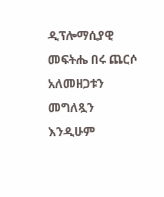ዲፕሎማሲያዊ መፍትሔ በሩ ጨርሶ አለመዘጋቱን መግለጿን እንዲሁም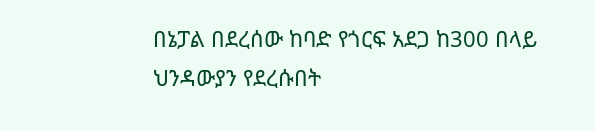በኔፓል በደረሰው ከባድ የጎርፍ አደጋ ከ300 በላይ ህንዳውያን የደረሱበት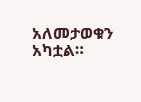አለመታወቁን አካቷል።